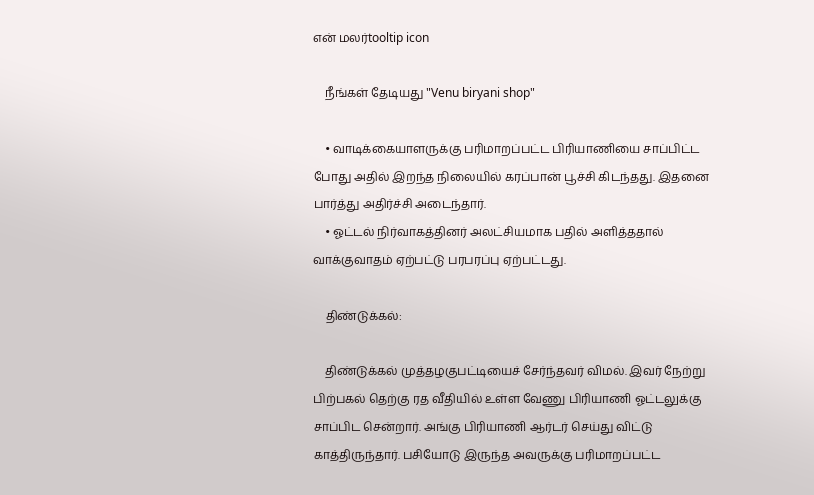என் மலர்tooltip icon

    நீங்கள் தேடியது "Venu biryani shop"

    • வாடிக்கையாளருக்கு பரிமாறப்பட்ட பிரியாணியை சாப்பிட்ட போது அதில் இறந்த நிலையில் கரப்பான் பூச்சி கிடந்தது. இதனை பார்த்து அதிர்ச்சி அடைந்தார்.
    • ஓட்டல் நிர்வாகத்தினர் அலட்சியமாக பதில் அளித்ததால் வாக்குவாதம் ஏற்பட்டு பரபரப்பு ஏற்பட்டது.

    திண்டுக்கல்:

    திண்டுக்கல் முத்தழகுபட்டியைச் சேர்ந்தவர் விமல். இவர் நேற்று பிற்பகல் தெற்கு ரத வீதியில் உள்ள வேணு பிரியாணி ஓட்டலுக்கு சாப்பிட சென்றார். அங்கு பிரியாணி ஆர்டர் செய்து விட்டு காத்திருந்தார். பசியோடு இருந்த அவருக்கு பரிமாறப்பட்ட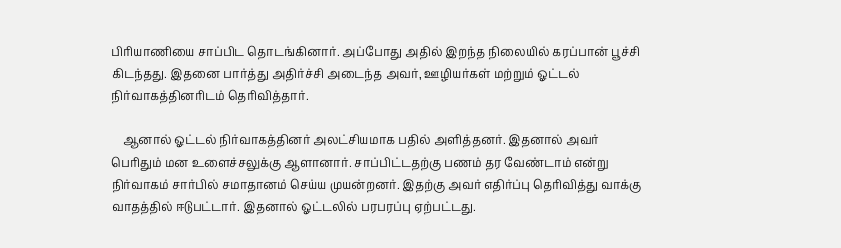பிரியாணியை சாப்பிட தொடங்கினார். அப்போது அதில் இறந்த நிலையில் கரப்பான் பூச்சி கிடந்தது. இதனை பார்த்து அதிர்ச்சி அடைந்த அவர், ஊழியர்கள் மற்றும் ஓட்டல் நிர்வாகத்தினரிடம் தெரிவித்தார்.

    ஆனால் ஓட்டல் நிர்வாகத்தினர் அலட்சியமாக பதில் அளித்தனர். இதனால் அவர் பெரிதும் மன உளைச்சலுக்கு ஆளானார். சாப்பிட்டதற்கு பணம் தர வேண்டாம் என்று நிர்வாகம் சார்பில் சமாதானம் செய்ய முயன்றனர். இதற்கு அவர் எதிர்ப்பு தெரிவித்து வாக்கு வாதத்தில் ஈடுபட்டார். இதனால் ஓட்டலில் பரபரப்பு ஏற்பட்டது.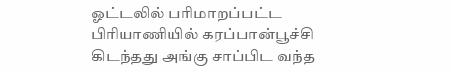ஓட்டலில் பரிமாறப்பட்ட பிரியாணியில் கரப்பான்பூச்சி கிடந்தது அங்கு சாப்பிட வந்த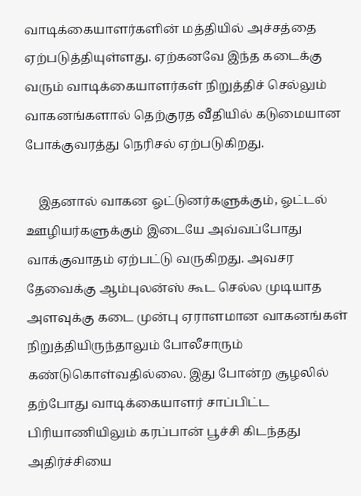வாடிக்கையாளர்களின் மத்தியில் அச்சத்தை ஏற்படுத்தியுள்ளது. ஏற்கனவே இந்த கடைக்கு வரும் வாடிக்கையாளர்கள் நிறுத்திச் செல்லும் வாகனங்களால் தெற்குரத வீதியில் கடுமையான போக்குவரத்து நெரிசல் ஏற்படுகிறது.

    இதனால் வாகன ஓட்டுனர்களுக்கும், ஓட்டல் ஊழியர்களுக்கும் இடையே அவ்வப்போது வாக்குவாதம் ஏற்பட்டு வருகிறது. அவசர தேவைக்கு ஆம்புலன்ஸ் கூட செல்ல முடியாத அளவுக்கு கடை முன்பு ஏராளமான வாகனங்கள் நிறுத்தியிருந்தாலும் போலீசாரும் கண்டுகொள்வதில்லை. இது போன்ற சூழலில் தற்போது வாடிக்கையாளர் சாப்பிட்ட பிரியாணியிலும் கரப்பான் பூச்சி கிடந்தது அதிர்ச்சியை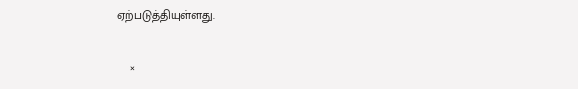ஏற்படுத்தியுள்ளது.

    ×